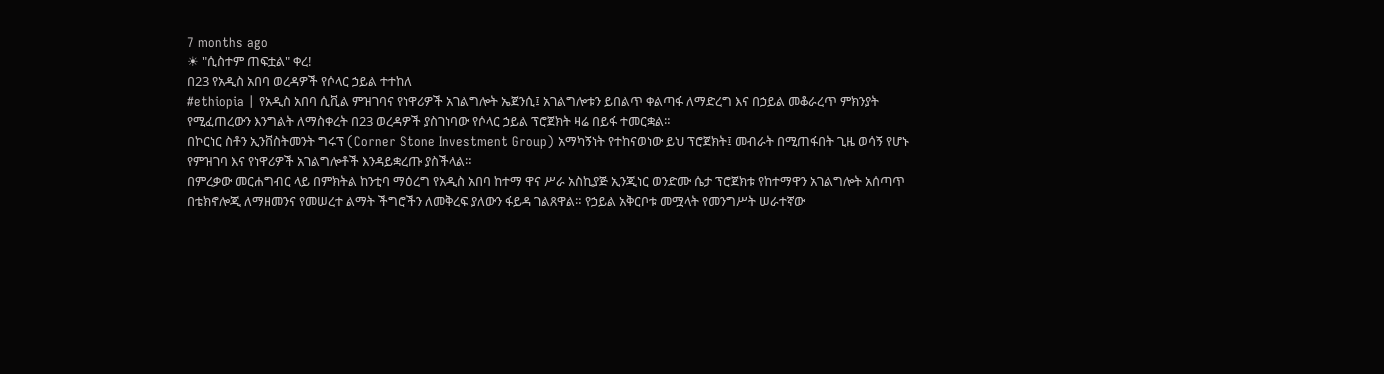7 months ago
☀ "ሲስተም ጠፍቷል" ቀረ!
በ23 የአዲስ አበባ ወረዳዎች የሶላር ኃይል ተተከለ
#ethiopia | የአዲስ አበባ ሲቪል ምዝገባና የነዋሪዎች አገልግሎት ኤጀንሲ፤ አገልግሎቱን ይበልጥ ቀልጣፋ ለማድረግ እና በኃይል መቆራረጥ ምክንያት የሚፈጠረውን እንግልት ለማስቀረት በ23 ወረዳዎች ያስገነባው የሶላር ኃይል ፕሮጀክት ዛሬ በይፋ ተመርቋል።
በኮርነር ስቶን ኢንቨስትመንት ግሩፕ (Corner Stone Investment Group) አማካኝነት የተከናወነው ይህ ፕሮጀክት፤ መብራት በሚጠፋበት ጊዜ ወሳኝ የሆኑ የምዝገባ እና የነዋሪዎች አገልግሎቶች እንዳይቋረጡ ያስችላል።
በምረቃው መርሐግብር ላይ በምክትል ከንቲባ ማዕረግ የአዲስ አበባ ከተማ ዋና ሥራ አስኪያጅ ኢንጂነር ወንድሙ ሴታ ፕሮጀክቱ የከተማዋን አገልግሎት አሰጣጥ በቴክኖሎጂ ለማዘመንና የመሠረተ ልማት ችግሮችን ለመቅረፍ ያለውን ፋይዳ ገልጸዋል። የኃይል አቅርቦቱ መሟላት የመንግሥት ሠራተኛው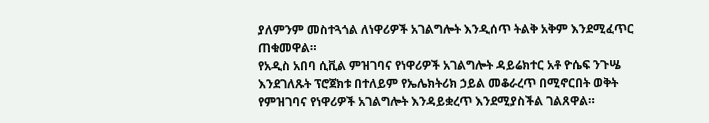ያለምንም መስተጓጎል ለነዋሪዎች አገልግሎት እንዲሰጥ ትልቅ አቅም እንደሚፈጥር ጠቁመዋል።
የአዲስ አበባ ሲቪል ምዝገባና የነዋሪዎች አገልግሎት ዳይሬክተር አቶ ዮሴፍ ንጉሤ እንደገለጹት ፕሮጀክቱ በተለይም የኤሌክትሪክ ኃይል መቆራረጥ በሚኖርበት ወቅት የምዝገባና የነዋሪዎች አገልግሎት እንዳይቋረጥ እንደሚያስችል ገልጸዋል።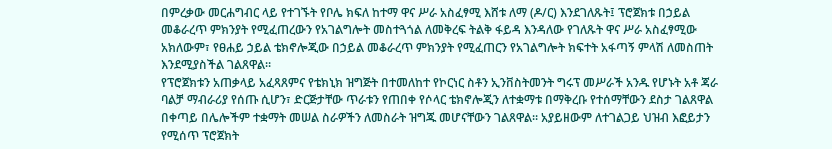በምረቃው መርሐግብር ላይ የተገኙት የቦሌ ክፍለ ከተማ ዋና ሥራ አስፈፃሚ እሸቱ ለማ (ዶ/ር) እንደገለጹት፤ ፕሮጀክቱ በኃይል መቆራረጥ ምክንያት የሚፈጠረውን የአገልግሎት መስተጓጎል ለመቅረፍ ትልቅ ፋይዳ እንዳለው የገለጹት ዋና ሥራ አስፈፃሚው አክለውም፣ የፀሐይ ኃይል ቴክኖሎጂው በኃይል መቆራረጥ ምክንያት የሚፈጠርን የአገልግሎት ክፍተት አፋጣኝ ምላሽ ለመስጠት እንደሚያስችል ገልጸዋል።
የፕሮጀክቱን አጠቃላይ አፈጻጸምና የቴክኒክ ዝግጅት በተመለከተ የኮርነር ስቶን ኢንቨስትመንት ግሩፕ መሥራች አንዱ የሆኑት አቶ ጃራ ባልቻ ማብራሪያ የሰጡ ሲሆን፣ ድርጅታቸው ጥራቱን የጠበቀ የሶላር ቴክኖሎጂን ለተቋማቱ በማቅረቡ የተሰማቸውን ደስታ ገልጸዋል በቀጣይ በሌሎችም ተቋማት መሠል ስራዎችን ለመስራት ዝግጁ መሆናቸውን ገልጸዋል። አያይዘውም ለተገልጋይ ህዝብ እፎይታን የሚሰጥ ፕሮጀክት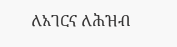ለአገርና ለሕዝብ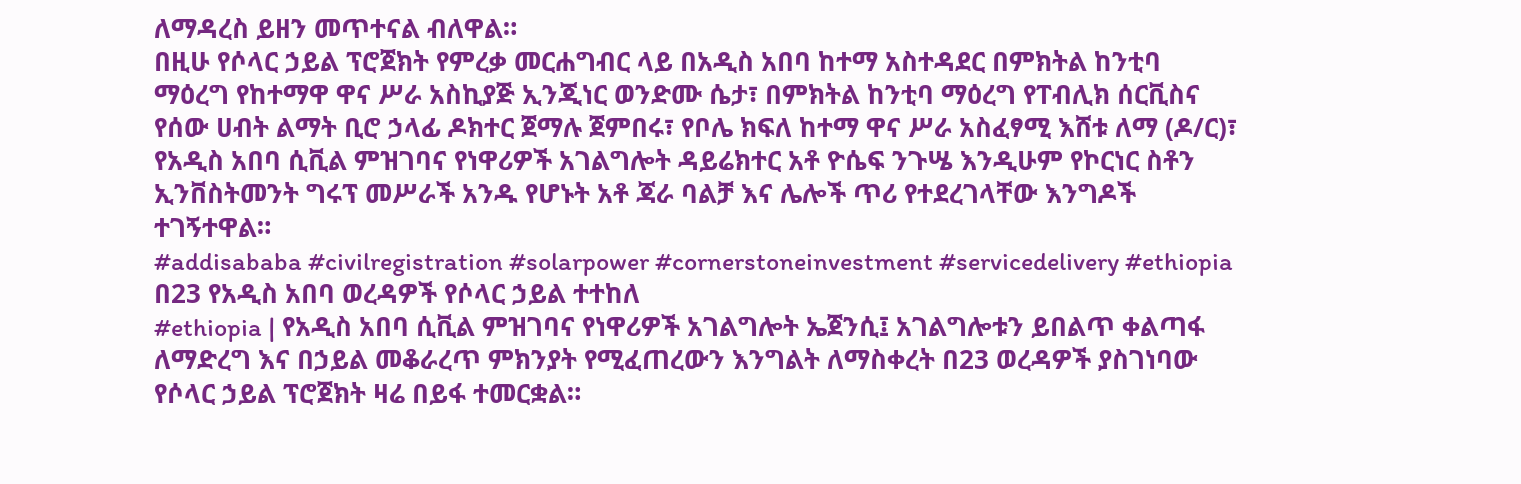ለማዳረስ ይዘን መጥተናል ብለዋል።
በዚሁ የሶላር ኃይል ፕሮጀክት የምረቃ መርሐግብር ላይ በአዲስ አበባ ከተማ አስተዳደር በምክትል ከንቲባ ማዕረግ የከተማዋ ዋና ሥራ አስኪያጅ ኢንጂነር ወንድሙ ሴታ፣ በምክትል ከንቲባ ማዕረግ የፐብሊክ ሰርቪስና የሰው ሀብት ልማት ቢሮ ኃላፊ ዶክተር ጀማሉ ጀምበሩ፣ የቦሌ ክፍለ ከተማ ዋና ሥራ አስፈፃሚ እሸቱ ለማ (ዶ/ር)፣ የአዲስ አበባ ሲቪል ምዝገባና የነዋሪዎች አገልግሎት ዳይሬክተር አቶ ዮሴፍ ንጉሤ እንዲሁም የኮርነር ስቶን ኢንቨስትመንት ግሩፕ መሥራች አንዱ የሆኑት አቶ ጃራ ባልቻ እና ሌሎች ጥሪ የተደረገላቸው እንግዶች ተገኝተዋል።
#addisababa #civilregistration #solarpower #cornerstoneinvestment #servicedelivery #ethiopia
በ23 የአዲስ አበባ ወረዳዎች የሶላር ኃይል ተተከለ
#ethiopia | የአዲስ አበባ ሲቪል ምዝገባና የነዋሪዎች አገልግሎት ኤጀንሲ፤ አገልግሎቱን ይበልጥ ቀልጣፋ ለማድረግ እና በኃይል መቆራረጥ ምክንያት የሚፈጠረውን እንግልት ለማስቀረት በ23 ወረዳዎች ያስገነባው የሶላር ኃይል ፕሮጀክት ዛሬ በይፋ ተመርቋል።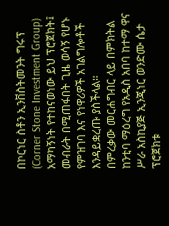በኮርነር ስቶን ኢንቨስትመንት ግሩፕ (Corner Stone Investment Group) አማካኝነት የተከናወነው ይህ ፕሮጀክት፤ መብራት በሚጠፋበት ጊዜ ወሳኝ የሆኑ የምዝገባ እና የነዋሪዎች አገልግሎቶች እንዳይቋረጡ ያስችላል።
በምረቃው መርሐግብር ላይ በምክትል ከንቲባ ማዕረግ የአዲስ አበባ ከተማ ዋና ሥራ አስኪያጅ ኢንጂነር ወንድሙ ሴታ ፕሮጀክቱ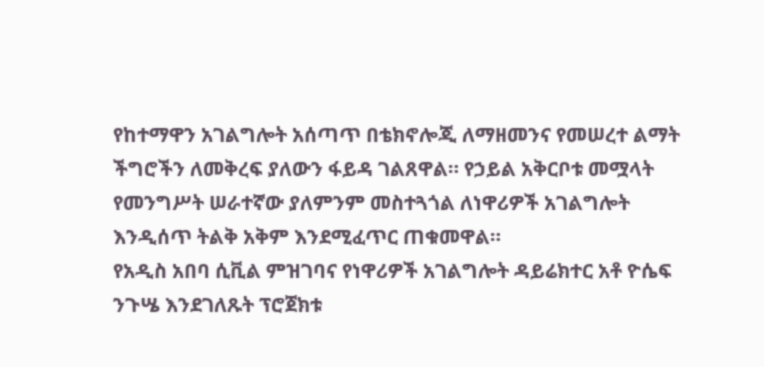የከተማዋን አገልግሎት አሰጣጥ በቴክኖሎጂ ለማዘመንና የመሠረተ ልማት ችግሮችን ለመቅረፍ ያለውን ፋይዳ ገልጸዋል። የኃይል አቅርቦቱ መሟላት የመንግሥት ሠራተኛው ያለምንም መስተጓጎል ለነዋሪዎች አገልግሎት እንዲሰጥ ትልቅ አቅም እንደሚፈጥር ጠቁመዋል።
የአዲስ አበባ ሲቪል ምዝገባና የነዋሪዎች አገልግሎት ዳይሬክተር አቶ ዮሴፍ ንጉሤ እንደገለጹት ፕሮጀክቱ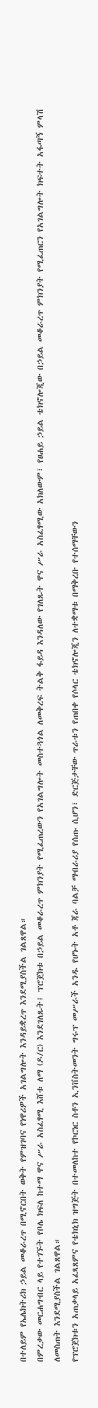በተለይም የኤሌክትሪክ ኃይል መቆራረጥ በሚኖርበት ወቅት የምዝገባና የነዋሪዎች አገልግሎት እንዳይቋረጥ እንደሚያስችል ገልጸዋል።
በምረቃው መርሐግብር ላይ የተገኙት የቦሌ ክፍለ ከተማ ዋና ሥራ አስፈፃሚ እሸቱ ለማ (ዶ/ር) እንደገለጹት፤ ፕሮጀክቱ በኃይል መቆራረጥ ምክንያት የሚፈጠረውን የአገልግሎት መስተጓጎል ለመቅረፍ ትልቅ ፋይዳ እንዳለው የገለጹት ዋና ሥራ አስፈፃሚው አክለውም፣ የፀሐይ ኃይል ቴክኖሎጂው በኃይል መቆራረጥ ምክንያት የሚፈጠርን የአገልግሎት ክፍተት አፋጣኝ ምላሽ ለመስጠት እንደሚያስችል ገልጸዋል።
የፕሮጀክቱን አጠቃላይ አፈጻጸምና የቴክኒክ ዝግጅት በተመለከተ የኮርነር ስቶን ኢንቨስትመንት ግሩፕ መሥራች አንዱ የሆኑት አቶ ጃራ ባልቻ ማብራሪያ የሰጡ ሲሆን፣ ድርጅታቸው ጥራቱን የጠበቀ የሶላር ቴክኖሎጂን ለተቋማቱ በማቅረቡ የተሰማቸውን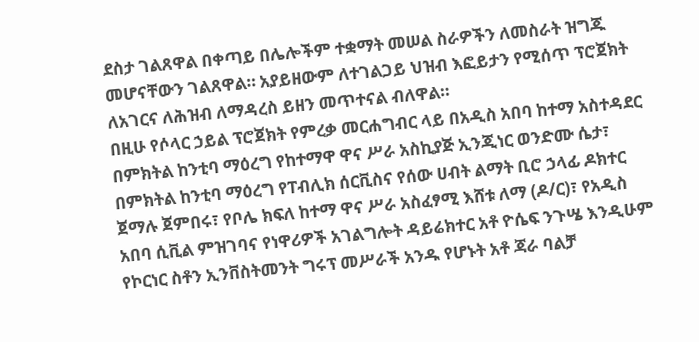ደስታ ገልጸዋል በቀጣይ በሌሎችም ተቋማት መሠል ስራዎችን ለመስራት ዝግጁ መሆናቸውን ገልጸዋል። አያይዘውም ለተገልጋይ ህዝብ እፎይታን የሚሰጥ ፕሮጀክት ለአገርና ለሕዝብ ለማዳረስ ይዘን መጥተናል ብለዋል።
በዚሁ የሶላር ኃይል ፕሮጀክት የምረቃ መርሐግብር ላይ በአዲስ አበባ ከተማ አስተዳደር በምክትል ከንቲባ ማዕረግ የከተማዋ ዋና ሥራ አስኪያጅ ኢንጂነር ወንድሙ ሴታ፣ በምክትል ከንቲባ ማዕረግ የፐብሊክ ሰርቪስና የሰው ሀብት ልማት ቢሮ ኃላፊ ዶክተር ጀማሉ ጀምበሩ፣ የቦሌ ክፍለ ከተማ ዋና ሥራ አስፈፃሚ እሸቱ ለማ (ዶ/ር)፣ የአዲስ አበባ ሲቪል ምዝገባና የነዋሪዎች አገልግሎት ዳይሬክተር አቶ ዮሴፍ ንጉሤ እንዲሁም የኮርነር ስቶን ኢንቨስትመንት ግሩፕ መሥራች አንዱ የሆኑት አቶ ጃራ ባልቻ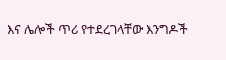እና ሌሎች ጥሪ የተደረገላቸው እንግዶች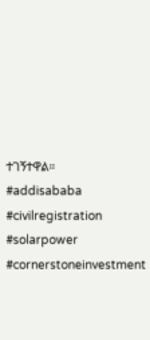ተገኝተዋል።
#addisababa #civilregistration #solarpower #cornerstoneinvestment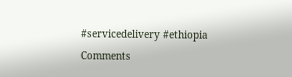#servicedelivery #ethiopia
Comments